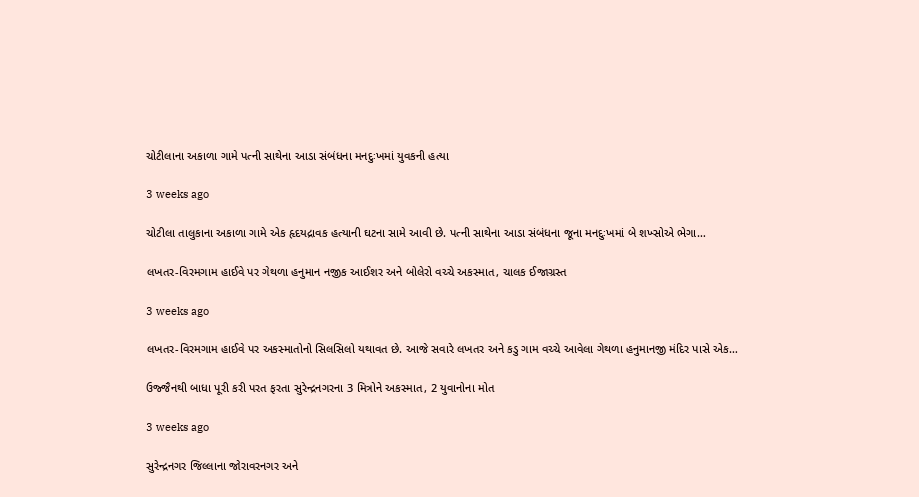ચોટીલાના અકાળા ગામે પત્ની સાથેના આડા સંબંધના મનદુઃખમાં યુવકની હત્યા

3 weeks ago

ચોટીલા તાલુકાના અકાળા ગામે એક હૃદયદ્રાવક હત્યાની ઘટના સામે આવી છે. પત્ની સાથેના આડા સંબંધના જૂના મનદુઃખમાં બે શખ્સોએ ભેગા…

લખતર-વિરમગામ હાઈવે પર ગેથળા હનુમાન નજીક આઈશર અને બોલેરો વચ્ચે અકસ્માત, ચાલક ઈજાગ્રસ્ત

3 weeks ago

લખતર-વિરમગામ હાઈવે પર અકસ્માતોનો સિલસિલો યથાવત છે. આજે સવારે લખતર અને કડુ ગામ વચ્ચે આવેલા ગેથળા હનુમાનજી મંદિર પાસે એક…

ઉજ્જૈનથી બાધા પૂરી કરી પરત ફરતા સુરેન્દ્રનગરના 3 મિત્રોને અકસ્માત, 2 યુવાનોના મોત

3 weeks ago

સુરેન્દ્રનગર જિલ્લાના જોરાવરનગર અને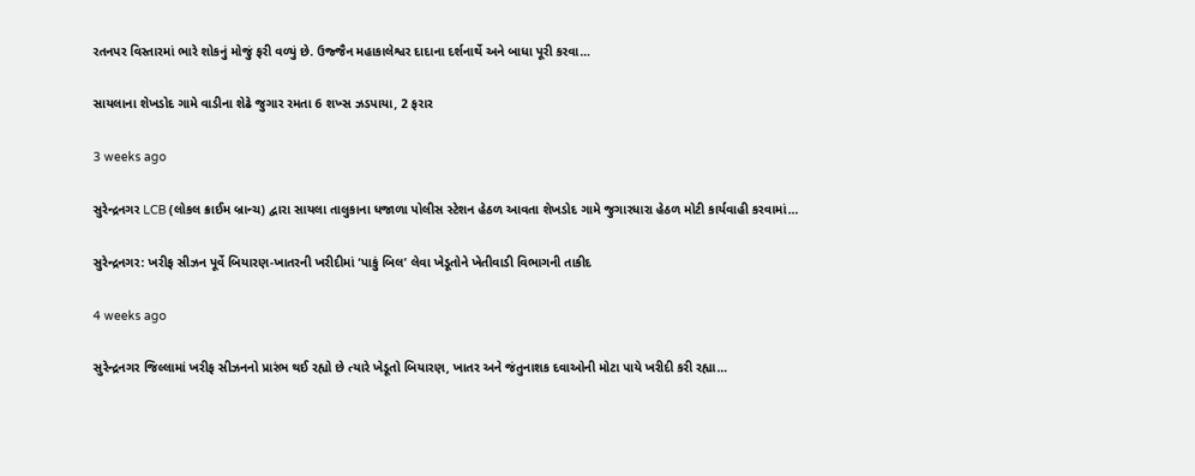રતનપર વિસ્તારમાં ભારે શોકનું મોજું ફરી વળ્યું છે. ઉજ્જૈન મહાકાલેશ્વર દાદાના દર્શનાર્થે અને બાધા પૂરી કરવા…

સાયલાના શેખડોદ ગામે વાડીના શેઢે જુગાર રમતા 6 શખ્સ ઝડપાયા, 2 ફરાર

3 weeks ago

સુરેન્દ્રનગર LCB (લોકલ ક્રાઈમ બ્રાન્ચ) દ્વારા સાયલા તાલુકાના ધજાળા પોલીસ સ્ટેશન હેઠળ આવતા શેખડોદ ગામે જુગારધારા હેઠળ મોટી કાર્યવાહી કરવામાં…

સુરેન્દ્રનગર: ખરીફ સીઝન પૂર્વે બિયારણ-ખાતરની ખરીદીમાં ‘પાકું બિલ’ લેવા ખેડૂતોને ખેતીવાડી વિભાગની તાકીદ

4 weeks ago

સુરેન્દ્રનગર જિલ્લામાં ખરીફ સીઝનનો પ્રારંભ થઈ રહ્યો છે ત્યારે ખેડૂતો બિયારણ, ખાતર અને જંતુનાશક દવાઓની મોટા પાયે ખરીદી કરી રહ્યા…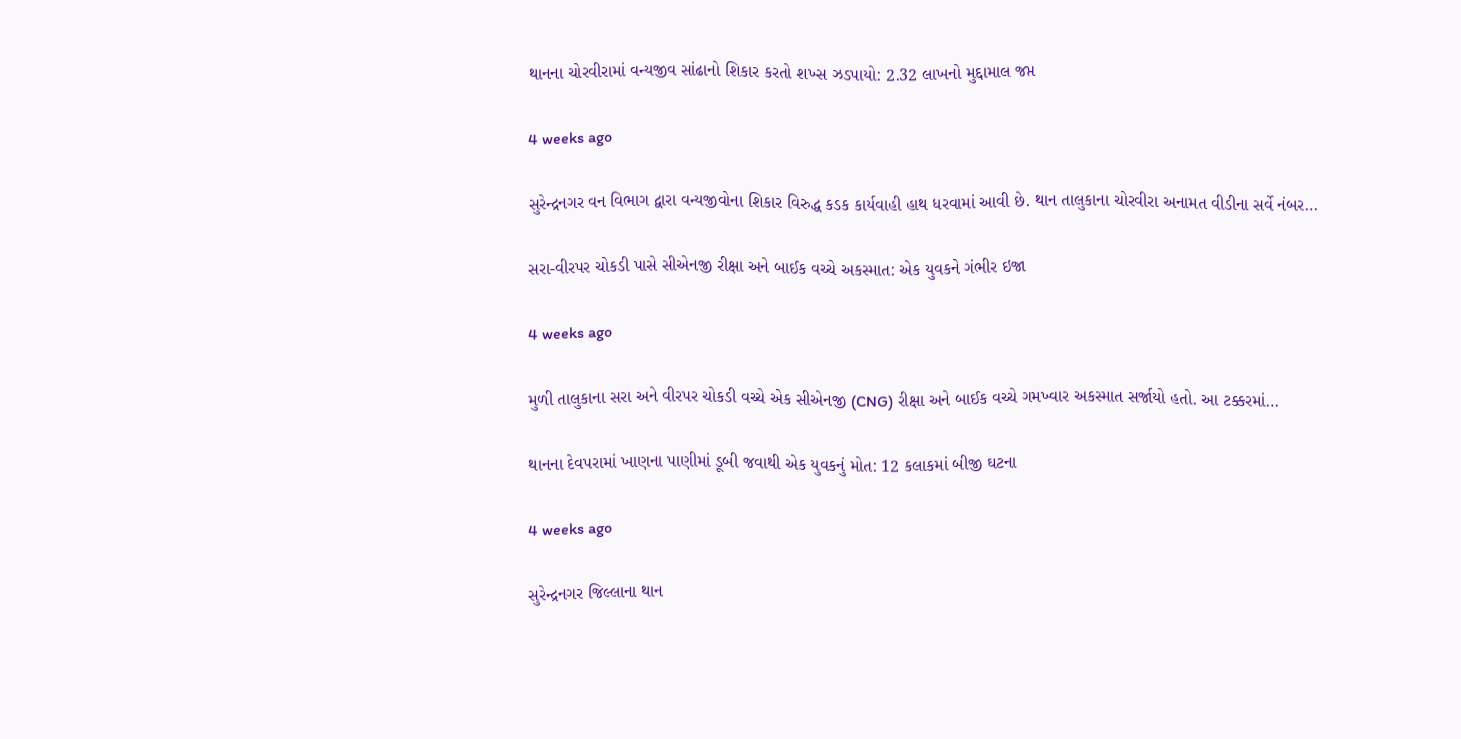થાનના ચોરવીરામાં વન્યજીવ સાંઢાનો શિકાર કરતો શખ્સ ઝડપાયો: 2.32 લાખનો મુદ્દામાલ જપ્ત

4 weeks ago

સુરેન્દ્રનગર વન વિભાગ દ્વારા વન્યજીવોના શિકાર વિરુદ્ધ કડક કાર્યવાહી હાથ ધરવામાં આવી છે. થાન તાલુકાના ચોરવીરા અનામત વીડીના સર્વે નંબર…

સરા-વીરપર ચોકડી પાસે સીએનજી રીક્ષા અને બાઈક વચ્ચે અકસ્માત: એક યુવકને ગંભીર ઇજા

4 weeks ago

મુળી તાલુકાના સરા અને વીરપર ચોકડી વચ્ચે એક સીએનજી (CNG) રીક્ષા અને બાઈક વચ્ચે ગમખ્વાર અકસ્માત સર્જાયો હતો. આ ટક્કરમાં…

થાનના દેવપરામાં ખાણના પાણીમાં ડૂબી જવાથી એક યુવકનું મોત: 12 કલાકમાં બીજી ઘટના

4 weeks ago

સુરેન્દ્રનગર જિલ્લાના થાન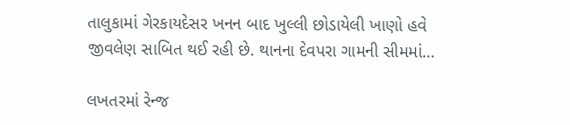તાલુકામાં ગેરકાયદેસર ખનન બાદ ખુલ્લી છોડાયેલી ખાણો હવે જીવલેણ સાબિત થઈ રહી છે. થાનના દેવપરા ગામની સીમમાં…

લખતરમાં રેન્જ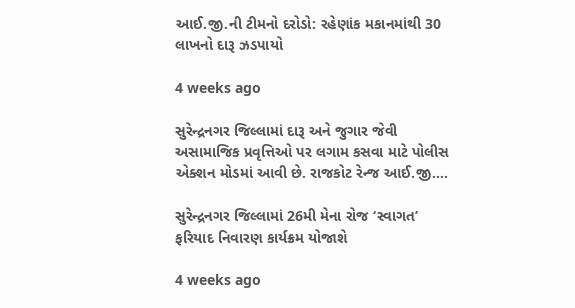આઈ.જી.ની ટીમનો દરોડો: રહેણાંક મકાનમાંથી 30 લાખનો દારૂ ઝડપાયો

4 weeks ago

સુરેન્દ્રનગર જિલ્લામાં દારૂ અને જુગાર જેવી અસામાજિક પ્રવૃત્તિઓ પર લગામ કસવા માટે પોલીસ એક્શન મોડમાં આવી છે. રાજકોટ રેન્જ આઈ.જી.…

સુરેન્દ્રનગર જિલ્લામાં 26મી મેના રોજ ‘સ્વાગત’ ફરિયાદ નિવારણ કાર્યક્રમ યોજાશે

4 weeks ago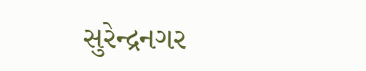સુરેન્દ્રનગર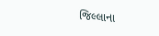જિલ્લાના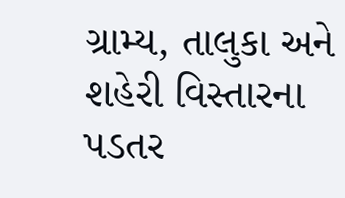ગ્રામ્ય, તાલુકા અને શહેરી વિસ્તારના પડતર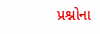પ્રશ્નોના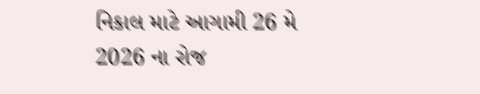નિકાલ માટે આગામી 26 મે 2026 ના રોજ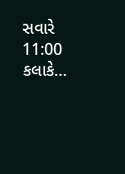સવારે 11:00 કલાકે…